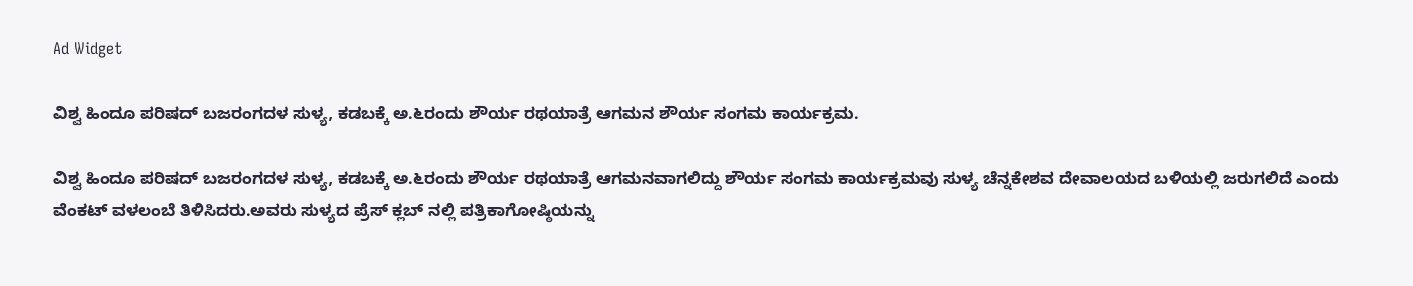Ad Widget

ವಿಶ್ವ ಹಿಂದೂ ಪರಿಷದ್ ಬಜರಂಗದಳ ಸುಳ್ಯ, ಕಡಬಕ್ಕೆ ಅ.೬ರಂದು ಶೌರ್ಯ ರಥಯಾತ್ರೆ ಆಗಮನ ಶೌರ್ಯ ಸಂಗಮ ಕಾರ್ಯಕ್ರಮ.

ವಿಶ್ವ ಹಿಂದೂ ಪರಿಷದ್ ಬಜರಂಗದಳ ಸುಳ್ಯ, ಕಡಬಕ್ಕೆ ಅ.೬ರಂದು ಶೌರ್ಯ ರಥಯಾತ್ರೆ ಆಗಮನವಾಗಲಿದ್ದು ಶೌರ್ಯ ಸಂಗಮ ಕಾರ್ಯಕ್ರಮವು ಸುಳ್ಯ ಚೆನ್ನಕೇಶವ ದೇವಾಲಯದ ಬಳಿಯಲ್ಲಿ ಜರುಗಲಿದೆ ಎಂದು ವೆಂಕಟ್ ವಳಲಂಬೆ ತಿಳಿಸಿದರು.ಅವರು ಸುಳ್ಯದ ಪ್ರೆಸ್ ಕ್ಲಬ್ ನಲ್ಲಿ ಪತ್ರಿಕಾಗೋಷ್ಠಿಯನ್ನು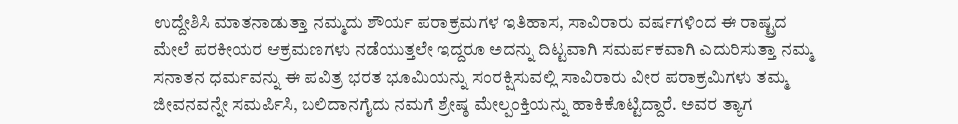ಉದ್ದೇಶಿಸಿ ಮಾತನಾಡುತ್ತಾ ನಮ್ಮದು ಶೌರ್ಯ ಪರಾಕ್ರಮಗಳ ಇತಿಹಾಸ, ಸಾವಿರಾರು ವರ್ಷಗಳಿಂದ ಈ ರಾಷ್ಟ್ರದ ಮೇಲೆ ಪರಕೀಯರ ಆಕ್ರಮಣಗಳು ನಡೆಯುತ್ತಲೇ ಇದ್ದರೂ ಅದನ್ನು ದಿಟ್ಟವಾಗಿ ಸಮರ್ಪಕವಾಗಿ ಎದುರಿಸುತ್ತಾ ನಮ್ಮ ಸನಾತನ ಧರ್ಮವನ್ನು ಈ ಪವಿತ್ರ ಭರತ ಭೂಮಿಯನ್ನು ಸಂರಕ್ಷಿಸುವಲ್ಲಿ ಸಾವಿರಾರು ವೀರ ಪರಾಕ್ರಮಿಗಳು ತಮ್ಮ ಜೀವನವನ್ನೇ ಸಮರ್ಪಿಸಿ, ಬಲಿದಾನಗೈದು ನಮಗೆ ಶ್ರೇಷ್ಠ ಮೇಲ್ಪಂಕ್ತಿಯನ್ನು ಹಾಕಿಕೊಟ್ಟಿದ್ದಾರೆ. ಅವರ ತ್ಯಾಗ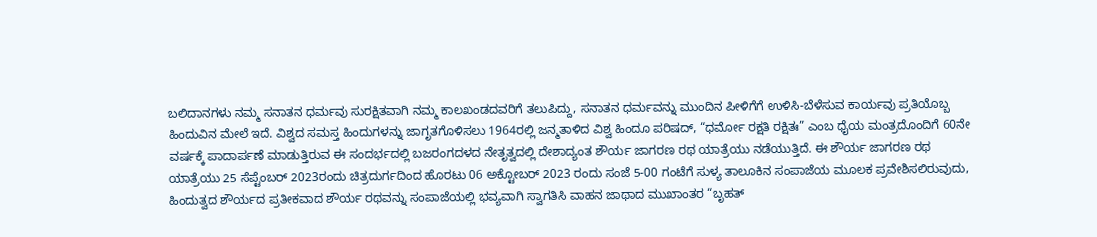ಬಲಿದಾನಗಳು ನಮ್ಮ ಸನಾತನ ಧರ್ಮವು ಸುರಕ್ಷಿತವಾಗಿ ನಮ್ಮ ಕಾಲಖಂಡದವರಿಗೆ ತಲುಪಿದ್ದು, ಸನಾತನ ಧರ್ಮವನ್ನು ಮುಂದಿನ ಪೀಳಿಗೆಗೆ ಉಳಿಸಿ-ಬೆಳೆಸುವ ಕಾರ್ಯವು ಪ್ರತಿಯೊಬ್ಬ ಹಿಂದುವಿನ ಮೇಲೆ ಇದೆ. ವಿಶ್ವದ ಸಮಸ್ತ ಹಿಂದುಗಳನ್ನು ಜಾಗೃತಗೊಳಿಸಲು 1964ರಲ್ಲಿ ಜನ್ಮತಾಳಿದ ವಿಶ್ವ ಹಿಂದೂ ಪರಿಷದ್, “ಧರ್ಮೋ ರಕ್ಷತಿ ರಕ್ಷಿತಃ” ಎಂಬ ಧೈಯ ಮಂತ್ರದೊಂದಿಗೆ 60ನೇ ವರ್ಷಕ್ಕೆ ಪಾದಾರ್ಪಣೆ ಮಾಡುತ್ತಿರುವ ಈ ಸಂದರ್ಭದಲ್ಲಿ ಬಜರಂಗದಳದ ನೇತೃತ್ವದಲ್ಲಿ ದೇಶಾದ್ಯಂತ ಶೌರ್ಯ ಜಾಗರಣ ರಥ ಯಾತ್ರೆಯು ನಡೆಯುತ್ತಿದೆ. ಈ ಶೌರ್ಯ ಜಾಗರಣ ರಥ ಯಾತ್ರೆಯು 25 ಸೆಪ್ಟೆಂಬರ್ 2023ರಂದು ಚಿತ್ರದುರ್ಗದಿಂದ ಹೊರಟು 06 ಅಕ್ಟೋಬರ್ 2023 ರಂದು ಸಂಜೆ 5-00 ಗಂಟೆಗೆ ಸುಳ್ಯ ತಾಲೂಕಿನ ಸಂಪಾಜೆಯ ಮೂಲಕ ಪ್ರವೇಶಿಸಲಿರುವುದು, ಹಿಂದುತ್ವದ ಶೌರ್ಯದ ಪ್ರತೀಕವಾದ ಶೌರ್ಯ ರಥವನ್ನು ಸಂಪಾಜೆಯಲ್ಲಿ ಭವ್ಯವಾಗಿ ಸ್ವಾಗತಿಸಿ ವಾಹನ ಜಾಥಾದ ಮುಖಾಂತರ “ಬೃಹತ್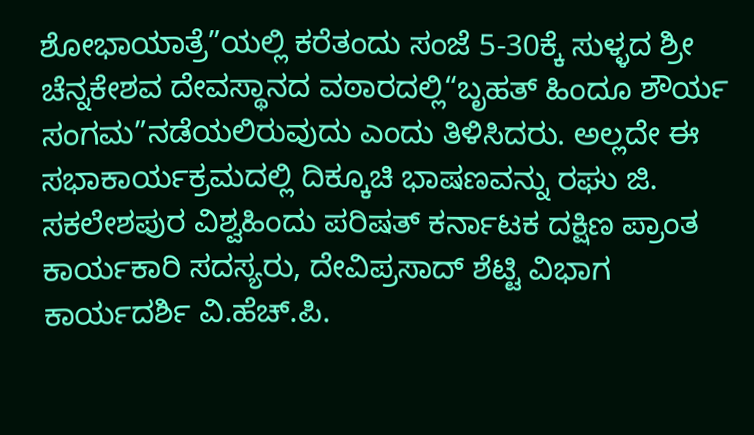ಶೋಭಾಯಾತ್ರೆ”ಯಲ್ಲಿ ಕರೆತಂದು ಸಂಜೆ 5-30ಕ್ಕೆ ಸುಳ್ಳದ ಶ್ರೀ ಚೆನ್ನಕೇಶವ ದೇವಸ್ಥಾನದ ವಠಾರದಲ್ಲಿ“ಬೃಹತ್ ಹಿಂದೂ ಶೌರ್ಯ ಸಂಗಮ”ನಡೆಯಲಿರುವುದು ಎಂದು ತಿಳಿಸಿದರು. ಅಲ್ಲದೇ ಈ ಸಭಾಕಾರ್ಯಕ್ರಮದಲ್ಲಿ ದಿಕ್ಕೂಚಿ ಭಾಷಣವನ್ನು ರಘು ಜಿ. ಸಕಲೇಶಪುರ ವಿಶ್ವಹಿಂದು ಪರಿಷತ್‌ ಕರ್ನಾಟಕ ದಕ್ಷಿಣ ಪ್ರಾಂತ ಕಾರ್ಯಕಾರಿ ಸದಸ್ಯರು, ದೇವಿಪ್ರಸಾದ್ ಶೆಟ್ಟಿ ವಿಭಾಗ ಕಾರ್ಯದರ್ಶಿ ವಿ.ಹೆಚ್.ಪಿ.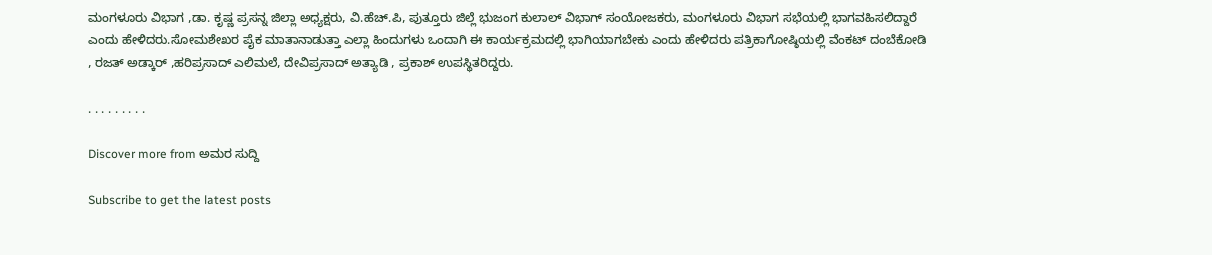ಮಂಗಳೂರು ವಿಭಾಗ ,ಡಾ. ಕೃಷ್ಣ ಪ್ರಸನ್ನ ಜಿಲ್ಲಾ ಅಧ್ಯಕ್ಷರು, ವಿ.ಹೆಚ್.ಪಿ, ಪುತ್ತೂರು ಜಿಲ್ಲೆ ಭುಜಂಗ ಕುಲಾಲ್‌ ವಿಭಾಗ್ ಸಂಯೋಜಕರು, ಮಂಗಳೂರು ವಿಭಾಗ ಸಭೆಯಲ್ಲಿ ಭಾಗವಹಿಸಲಿದ್ದಾರೆ ಎಂದು ಹೇಳಿದರು.ಸೋಮಶೇಖರ ಪೈಕ ಮಾತಾನಾಡುತ್ತಾ ಎಲ್ಲಾ ಹಿಂದುಗಳು ಒಂದಾಗಿ ಈ ಕಾರ್ಯಕ್ರಮದಲ್ಲಿ ಭಾಗಿಯಾಗಬೇಕು ಎಂದು ಹೇಳಿದರು ಪತ್ರಿಕಾಗೋಷ್ಠಿಯಲ್ಲಿ ವೆಂಕಟ್ ದಂಬೆಕೋಡಿ , ರಜತ್ ಅಡ್ಕಾರ್ ,ಹರಿಪ್ರಸಾದ್ ಎಲಿಮಲೆ, ದೇವಿಪ್ರಸಾದ್ ಅತ್ಯಾಡಿ , ಪ್ರಕಾಶ್ ಉಪಸ್ಥಿತರಿದ್ದರು.

. . . . . . . . .

Discover more from ಅಮರ ಸುದ್ದಿ

Subscribe to get the latest posts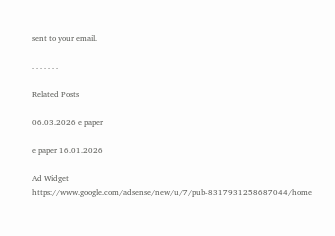sent to your email.

. . . . . . .

Related Posts

06.03.2026 e paper

e paper 16.01.2026

Ad Widget
https://www.google.com/adsense/new/u/7/pub-8317931258687044/home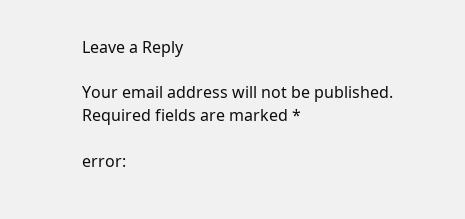Leave a Reply

Your email address will not be published. Required fields are marked *

error: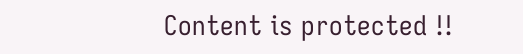Content is protected !!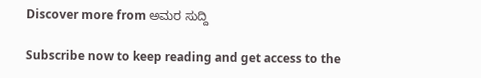Discover more from ಅಮರ ಸುದ್ದಿ

Subscribe now to keep reading and get access to the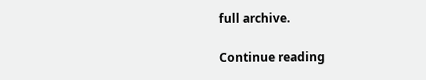full archive.

Continue reading